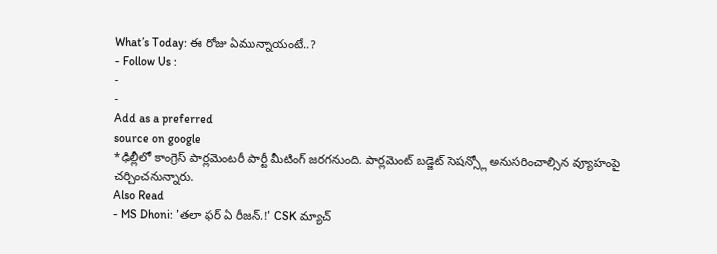What’s Today: ఈ రోజు ఏమున్నాయంటే..?
- Follow Us :
-
-
Add as a preferred
source on google
*ఢిల్లీలో కాంగ్రెస్ పార్లమెంటరీ పార్టీ మీటింగ్ జరగనుంది. పార్లమెంట్ బడ్జెట్ సెషన్స్లో అనుసరించాల్సిన వ్యూహంపై చర్చించనున్నారు.
Also Read
- MS Dhoni: 'తలా ఫర్ ఏ రీజన్.!' CSK మ్యాచ్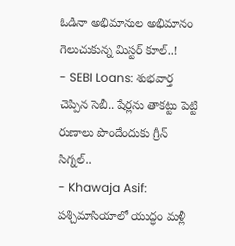ఓడినా అభిమానుల అభిమానం గెలుచుకున్న మిస్టర్ కూల్..!
- SEBI Loans: శుభవార్త చెప్పిన సెబీ.. షేర్లను తాకట్టు పెట్టి రుణాలు పొందేందుకు గ్రీన్ సిగ్నల్..
- Khawaja Asif: పశ్చిమాసియాలో యుద్ధం మళ్లీ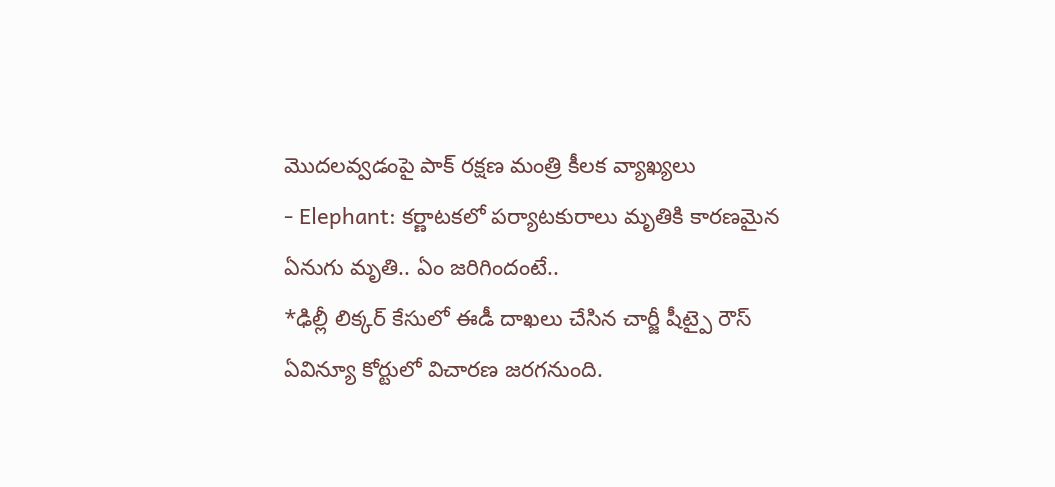మొదలవ్వడంపై పాక్ రక్షణ మంత్రి కీలక వ్యాఖ్యలు
- Elephant: కర్ణాటకలో పర్యాటకురాలు మృతికి కారణమైన ఏనుగు మృతి.. ఏం జరిగిందంటే..
*ఢిల్లీ లిక్కర్ కేసులో ఈడీ దాఖలు చేసిన చార్జీ షీట్పై రౌస్ ఏవిన్యూ కోర్టులో విచారణ జరగనుంది.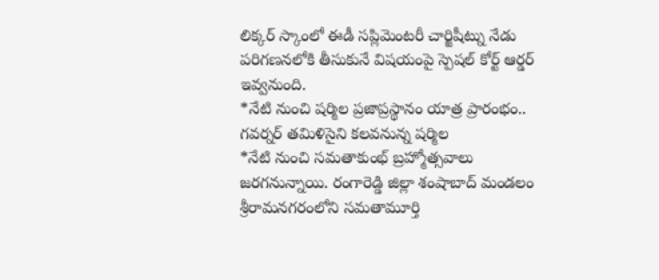లిక్కర్ స్కాంలో ఈడీ సప్లిమెంటరీ చార్జిషీట్ను నేడు పరిగణనలోకి తీసుకునే విషయంపై స్పెషల్ కోర్ట్ ఆర్డర్ ఇవ్వనుంది.
*నేటి నుంచి షర్మిల ప్రజాప్రస్థానం యాత్ర ప్రారంభం.. గవర్నర్ తమిళిసైని కలవనున్న షర్మిల
*నేటి నుంచి సమతాకుంభ్ బ్రహ్మోత్సవాలు జరగనున్నాయి. రంగారెడ్డి జిల్లా శంషాబాద్ మండలం శ్రీరామనగరంలోని సమతామూర్తి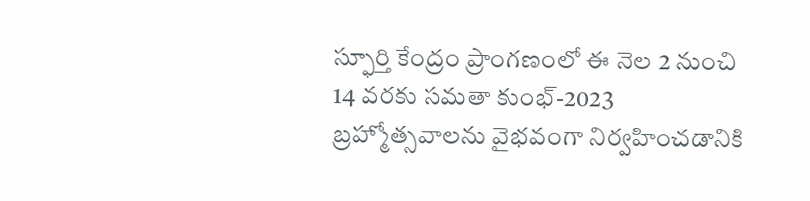స్ఫూర్తి కేంద్రం ప్రాంగణంలో ఈ నెల 2 నుంచి 14 వరకు సమతా కుంభ్-2023 బ్రహ్మోత్సవాలను వైభవంగా నిర్వహించడానికి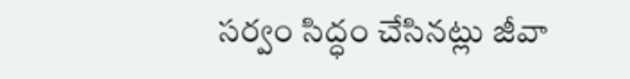సర్వం సిద్ధం చేసినట్లు జీవా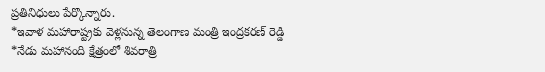ప్రతినిధులు పేర్కొన్నారు.
*ఇవాళ మహారాష్ట్రకు వెళ్లనున్న తెలంగాణ మంత్రి ఇంద్రకరణ్ రెడ్డి
*నేడు మహానంది క్షేత్రంలో శివరాత్రి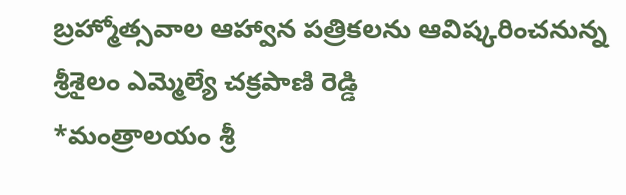బ్రహ్మోత్సవాల ఆహ్వాన పత్రికలను ఆవిష్కరించనున్న శ్రీశైలం ఎమ్మెల్యే చక్రపాణి రెడ్డి
*మంత్రాలయం శ్రీ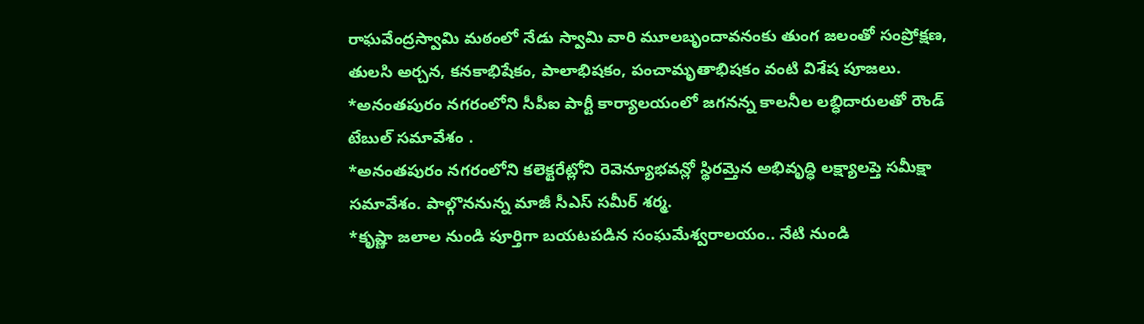రాఘవేంద్రస్వామి మఠంలో నేడు స్వామి వారి మూలబృందావనంకు తుంగ జలంతో సంప్రోక్షణ, తులసి అర్చన, కనకాభిషేకం, పాలాభిషకం, పంచామృతాభిషకం వంటి విశేష పూజలు.
*అనంతపురం నగరంలోని సీపీఐ పార్టీ కార్యాలయంలో జగనన్న కాలనీల లబ్ధిదారులతో రౌండ్ టేబుల్ సమావేశం .
*అనంతపురం నగరంలోని కలెక్టరేట్లోని రెవెన్యూభవన్లో స్థిరమ్తెన అభివృద్ధి లక్ష్యాలప్తె సమీక్షా సమావేశం. పాల్గొననున్న మాజీ సీఎస్ సమీర్ శర్మ.
*కృష్ణా జలాల నుండి పూర్తిగా బయటపడిన సంఘమేశ్వరాలయం.. నేటి నుండి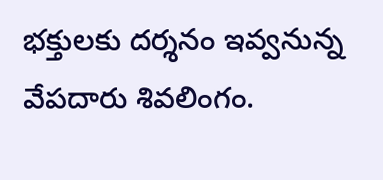భక్తులకు దర్శనం ఇవ్వనున్న వేపదారు శివలింగం.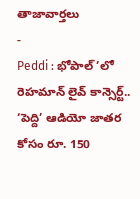తాజావార్తలు
-
Peddi : భోపాల్’లో రెహమాన్ లైవ్ కాన్సెర్ట్.. ‘పెద్ది’ ఆడియో జాతర కోసం రూ. 150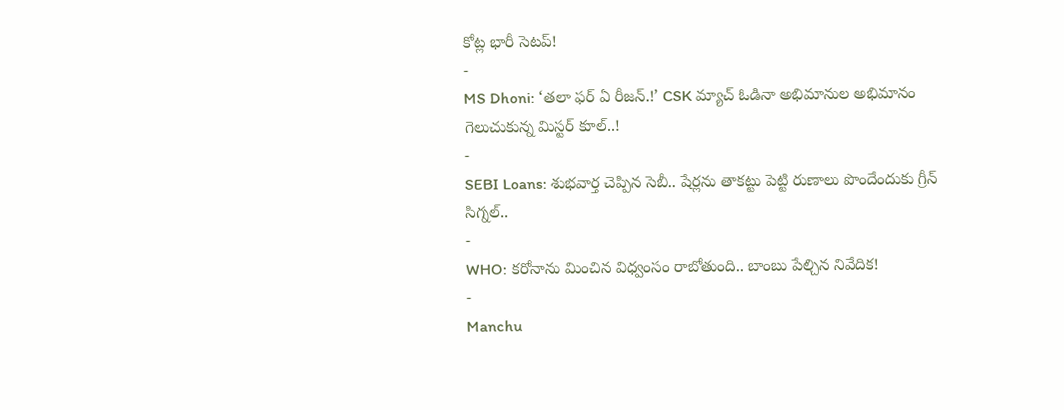కోట్ల భారీ సెటప్!
-
MS Dhoni: ‘తలా ఫర్ ఏ రీజన్.!’ CSK మ్యాచ్ ఓడినా అభిమానుల అభిమానం గెలుచుకున్న మిస్టర్ కూల్..!
-
SEBI Loans: శుభవార్త చెప్పిన సెబీ.. షేర్లను తాకట్టు పెట్టి రుణాలు పొందేందుకు గ్రీన్ సిగ్నల్..
-
WHO: కరోనాను మించిన విధ్వంసం రాబోతుంది.. బాంబు పేల్చిన నివేదిక!
-
Manchu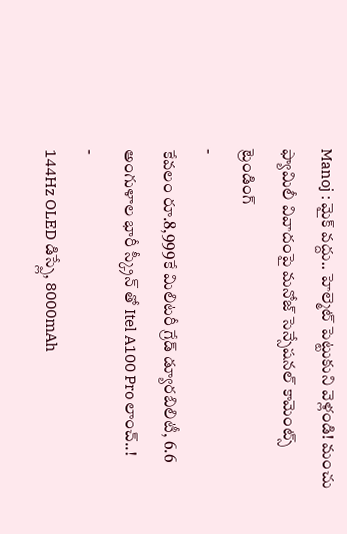Manoj : మైక్ వద్దు.. హెల్మెట్ పెట్టుకుని వెళ్లండి! మంచు ఫ్యామిలీ వివాదంపై మనోజ్ సెన్సేషనల్ కామెంట్స్
ట్రెండింగ్
-
కేవలం రూ.8,999కే మిలిటరీ గ్రేడ్ డ్యూరబిలిటీ, 6.6 అంగుళాల భారీ స్క్రీన్ తో Itel A100 Pro లాంచ్..!
-
144Hz OLED డిస్ప్లే, 8000mAh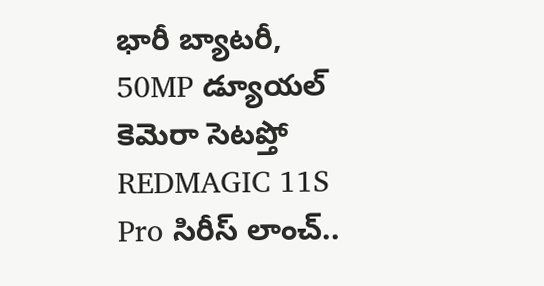భారీ బ్యాటరీ, 50MP డ్యూయల్ కెమెరా సెటప్తో REDMAGIC 11S Pro సిరీస్ లాంచ్..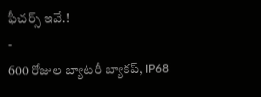ఫీచర్స్ ఇవే.!
-
600 రోజుల బ్యాటరీ బ్యాకప్, IP68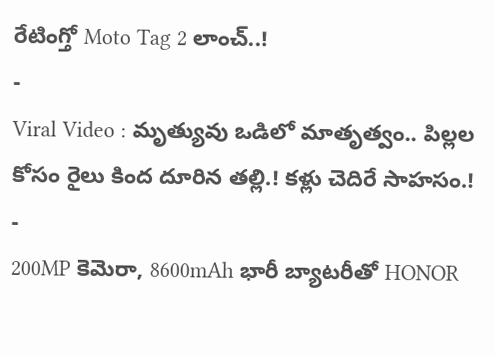రేటింగ్తో Moto Tag 2 లాంచ్..!
-
Viral Video : మృత్యువు ఒడిలో మాతృత్వం.. పిల్లల కోసం రైలు కింద దూరిన తల్లి.! కళ్లు చెదిరే సాహసం.!
-
200MP కెమెరా, 8600mAh భారీ బ్యాటరీతో HONOR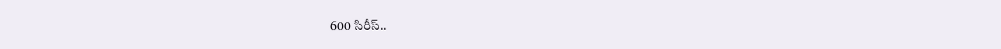600 సిరీస్..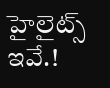హైలైట్స్ ఇవే.!